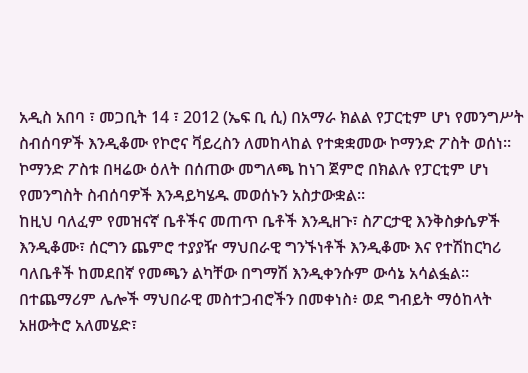አዲስ አበባ ፣ መጋቢት 14 ፣ 2012 (ኤፍ ቢ ሲ) በአማራ ክልል የፓርቲም ሆነ የመንግሥት ስብሰባዎች እንዲቆሙ የኮሮና ቫይረስን ለመከላከል የተቋቋመው ኮማንድ ፖስት ወሰነ።
ኮማንድ ፖስቱ በዛሬው ዕለት በሰጠው መግለጫ ከነገ ጀምሮ በክልሉ የፓርቲም ሆነ የመንግስት ስብሰባዎች እንዳይካሄዱ መወሰኑን አስታውቋል።
ከዚህ ባለፈም የመዝናኛ ቤቶችና መጠጥ ቤቶች እንዲዘጉ፣ ስፖርታዊ እንቅስቃሴዎች እንዲቆሙ፣ ሰርግን ጨምሮ ተያያዥ ማህበራዊ ግንኙነቶች እንዲቆሙ እና የተሽከርካሪ ባለቤቶች ከመደበኛ የመጫን ልካቸው በግማሽ እንዲቀንሱም ውሳኔ አሳልፏል።
በተጨማሪም ሌሎች ማህበራዊ መስተጋብሮችን በመቀነስ፥ ወደ ግብይት ማዕከላት አዘውትሮ አለመሄድ፣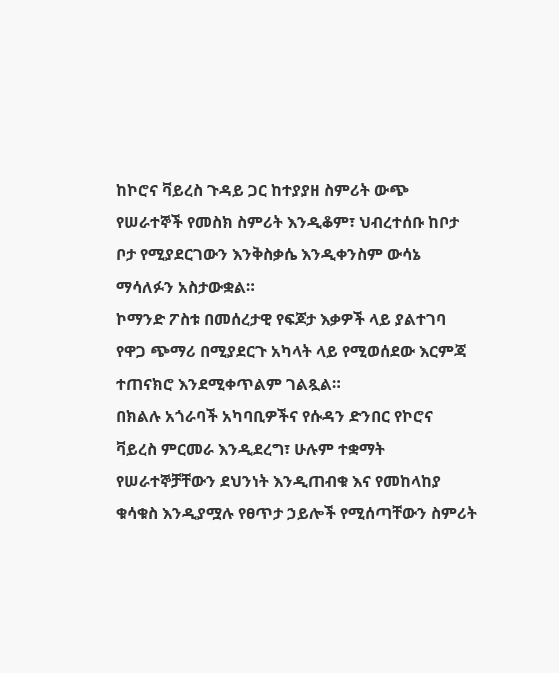ከኮሮና ቫይረስ ጉዳይ ጋር ከተያያዘ ስምሪት ውጭ የሠራተኞች የመስክ ስምሪት እንዲቆም፣ ህብረተሰቡ ከቦታ ቦታ የሚያደርገውን እንቅስቃሴ እንዲቀንስም ውሳኔ ማሳለፉን አስታውቋል።
ኮማንድ ፖስቱ በመሰረታዊ የፍጆታ እቃዎች ላይ ያልተገባ የዋጋ ጭማሪ በሚያደርጉ አካላት ላይ የሚወሰደው እርምጃ ተጠናክሮ እንደሚቀጥልም ገልጿል።
በክልሉ አጎራባች አካባቢዎችና የሱዳን ድንበር የኮሮና ቫይረስ ምርመራ እንዲደረግ፣ ሁሉም ተቋማት የሠራተኞቻቸውን ደህንነት እንዲጠብቁ እና የመከላከያ ቁሳቁስ እንዲያሟሉ የፀጥታ ኃይሎች የሚሰጣቸውን ስምሪት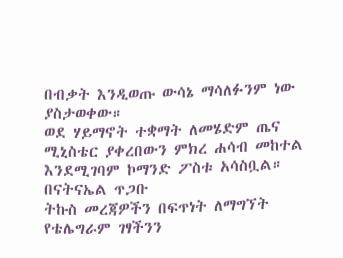በብቃት እንዲወጡ ውሳኔ ማሳለፉንም ነው ያስታወቀው።
ወደ ሃይማኖት ተቋማት ለመሄድም ጤና ሚኒስቴር ያቀረበውን ምክረ ሐሳብ መከተል እንደሚገባም ኮማንድ ፖስቱ አሳስቧል።
በናትናኤል ጥጋቡ
ትኩስ መረጃዎችን በፍጥነት ለማግኘት የቴሌግራም ገፃችንን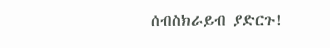ሰብስክራይብ ያድርጉ!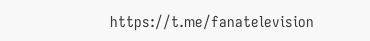https://t.me/fanatelevision